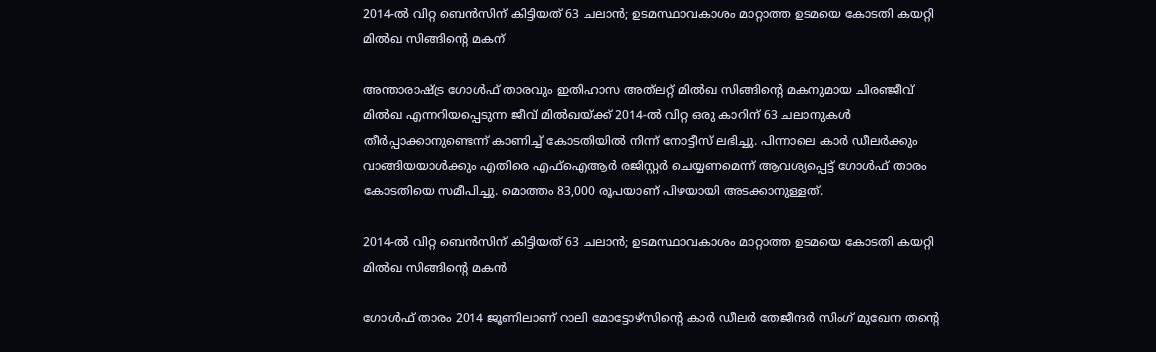2014-ല്‍ വിറ്റ ബെന്‍സിന് കിട്ടിയത് 63 ചലാന്‍; ഉടമസ്ഥാവകാശം മാറ്റാത്ത ഉടമയെ കോടതി കയറ്റി മില്‍ഖ സിങ്ങിന്റെ മകന്

അന്താരാഷ്ട്ര ഗോള്‍ഫ് താരവും ഇതിഹാസ അത്‌ലറ്റ് മില്‍ഖ സിങ്ങിന്റെ മകനുമായ ചിരഞ്ജീവ് മില്‍ഖ എന്നറിയപ്പെടുന്ന ജീവ് മില്‍ഖയ്ക്ക് 2014-ല്‍ വിറ്റ ഒരു കാറിന് 63 ചലാനുകള്‍ തീര്‍പ്പാക്കാനുണ്ടെന്ന് കാണിച്ച് കോടതിയില്‍ നിന്ന് നോട്ടീസ് ലഭിച്ചു. പിന്നാലെ കാര്‍ ഡീലര്‍ക്കും വാങ്ങിയയാള്‍ക്കും എതിരെ എഫ്ഐആര്‍ രജിസ്റ്റര്‍ ചെയ്യണമെന്ന് ആവശ്യപ്പെട്ട് ഗോള്‍ഫ് താരം കോടതിയെ സമീപിച്ചു. മൊത്തം 83,000 രൂപയാണ് പിഴയായി അടക്കാനുള്ളത്.

2014-ല്‍ വിറ്റ ബെന്‍സിന് കിട്ടിയത് 63 ചലാന്‍; ഉടമസ്ഥാവകാശം മാറ്റാത്ത ഉടമയെ കോടതി കയറ്റി മില്‍ഖ സിങ്ങിന്റെ മകന്‍

ഗോള്‍ഫ് താരം 2014 ജൂണിലാണ് റാലി മോട്ടോഴ്സിന്റെ കാര്‍ ഡീലര്‍ തേജീന്ദര്‍ സിംഗ് മുഖേന തന്റെ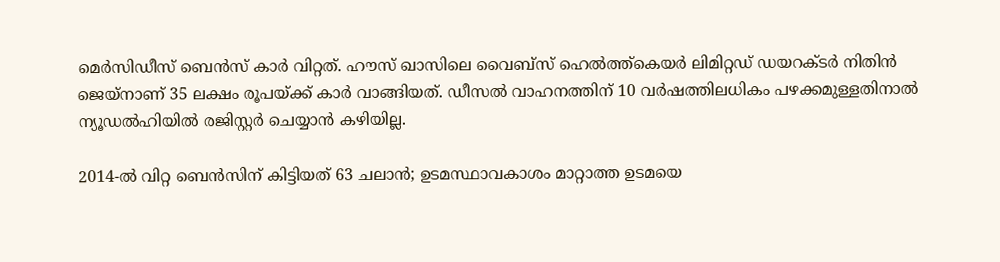മെര്‍സിഡീസ് ബെന്‍സ് കാര്‍ വിറ്റത്. ഹൗസ് ഖാസിലെ വൈബ്സ് ഹെല്‍ത്ത്കെയര്‍ ലിമിറ്റഡ് ഡയറക്ടര്‍ നിതിന്‍ ജെയ്നാണ് 35 ലക്ഷം രൂപയ്ക്ക് കാര്‍ വാങ്ങിയത്. ഡീസല്‍ വാഹനത്തിന് 10 വര്‍ഷത്തിലധികം പഴക്കമുള്ളതിനാല്‍ ന്യൂഡല്‍ഹിയില്‍ രജിസ്റ്റര്‍ ചെയ്യാന്‍ കഴിയില്ല.

2014-ല്‍ വിറ്റ ബെന്‍സിന് കിട്ടിയത് 63 ചലാന്‍; ഉടമസ്ഥാവകാശം മാറ്റാത്ത ഉടമയെ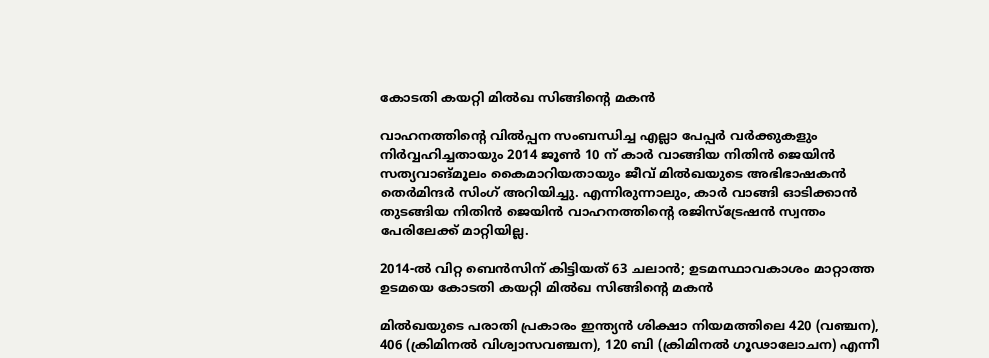കോടതി കയറ്റി മില്‍ഖ സിങ്ങിന്റെ മകന്‍

വാഹനത്തിന്റെ വില്‍പ്പന സംബന്ധിച്ച എല്ലാ പേപ്പര്‍ വര്‍ക്കുകളും നിര്‍വ്വഹിച്ചതായും 2014 ജൂണ്‍ 10 ന് കാര്‍ വാങ്ങിയ നിതിന്‍ ജെയിന്‍ സത്യവാങ്മൂലം കൈമാറിയതായും ജീവ് മില്‍ഖയുടെ അഭിഭാഷകന്‍ തെര്‍മിന്ദര്‍ സിംഗ് അറിയിച്ചു. എന്നിരുന്നാലും, കാര്‍ വാങ്ങി ഓടിക്കാന്‍ തുടങ്ങിയ നിതിന്‍ ജെയിന്‍ വാഹനത്തിന്റെ രജിസ്‌ട്രേഷന്‍ സ്വന്തം പേരിലേക്ക് മാറ്റിയില്ല.

2014-ല്‍ വിറ്റ ബെന്‍സിന് കിട്ടിയത് 63 ചലാന്‍; ഉടമസ്ഥാവകാശം മാറ്റാത്ത ഉടമയെ കോടതി കയറ്റി മില്‍ഖ സിങ്ങിന്റെ മകന്‍

മില്‍ഖയുടെ പരാതി പ്രകാരം ഇന്ത്യന്‍ ശിക്ഷാ നിയമത്തിലെ 420 (വഞ്ചന), 406 (ക്രിമിനല്‍ വിശ്വാസവഞ്ചന), 120 ബി (ക്രിമിനല്‍ ഗൂഢാലോചന) എന്നീ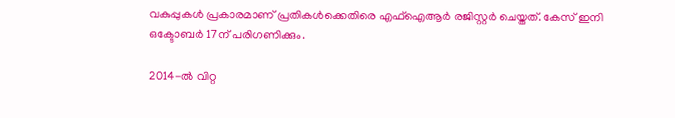വകുപ്പുകള്‍ പ്രകാരമാണ് പ്രതികള്‍ക്കെതിരെ എഫ്‌ഐആര്‍ രജിസ്റ്റര്‍ ചെയ്തത്. കേസ് ഇനി ഒക്ടോബര്‍ 17ന് പരിഗണിക്കും.

2014-ല്‍ വിറ്റ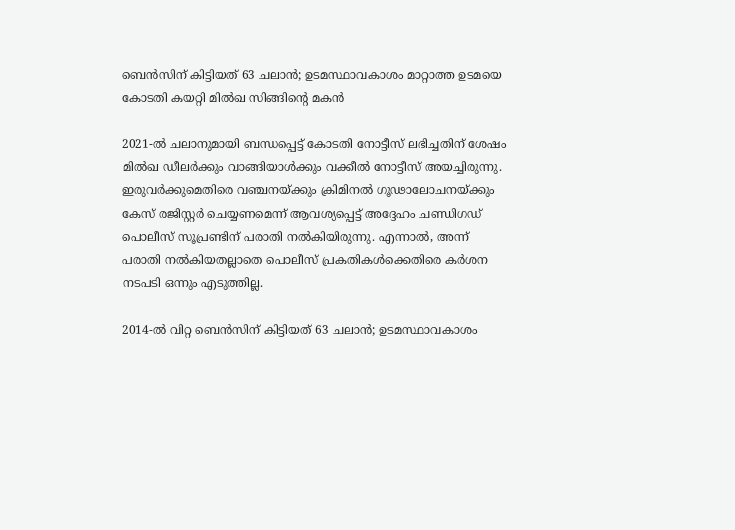ബെന്‍സിന് കിട്ടിയത് 63 ചലാന്‍; ഉടമസ്ഥാവകാശം മാറ്റാത്ത ഉടമയെ കോടതി കയറ്റി മില്‍ഖ സിങ്ങിന്റെ മകന്‍

2021-ല്‍ ചലാനുമായി ബന്ധപ്പെട്ട് കോടതി നോട്ടീസ് ലഭിച്ചതിന് ശേഷം മില്‍ഖ ഡീലര്‍ക്കും വാങ്ങിയാള്‍ക്കും വക്കീല്‍ നോട്ടീസ് അയച്ചിരുന്നു. ഇരുവര്‍ക്കുമെതിരെ വഞ്ചനയ്ക്കും ക്രിമിനല്‍ ഗൂഢാലോചനയ്ക്കും കേസ് രജിസ്റ്റര്‍ ചെയ്യണമെന്ന് ആവശ്യപ്പെട്ട് അദ്ദേഹം ചണ്ഡിഗഡ് പൊലീസ് സൂപ്രണ്ടിന് പരാതി നല്‍കിയിരുന്നു. എന്നാല്‍, അന്ന് പരാതി നല്‍കിയതല്ലാതെ പൊലീസ് പ്രകതികള്‍ക്കെതിരെ കര്‍ശന നടപടി ഒന്നും എടുത്തില്ല.

2014-ല്‍ വിറ്റ ബെന്‍സിന് കിട്ടിയത് 63 ചലാന്‍; ഉടമസ്ഥാവകാശം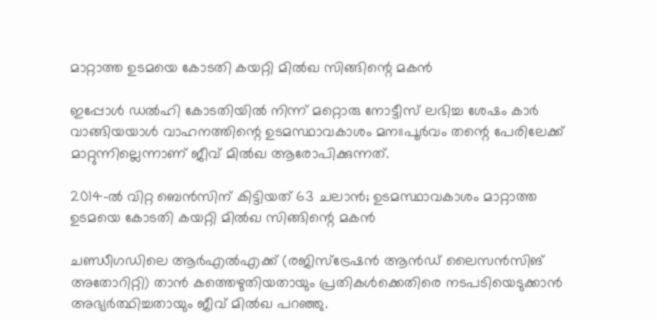മാറ്റാത്ത ഉടമയെ കോടതി കയറ്റി മില്‍ഖ സിങ്ങിന്റെ മകന്‍

ഇപ്പോള്‍ ഡല്‍ഹി കോടതിയില്‍ നിന്ന് മറ്റൊരു നോട്ടീസ് ലഭിച്ച ശേഷം കാര്‍ വാങ്ങിയയാള്‍ വാഹനത്തിന്റെ ഉടമസ്ഥാവകാശം മനഃപൂര്‍വം തന്റെ പേരിലേക്ക് മാറ്റുന്നില്ലെന്നാണ് ജീവ് മില്‍ഖ ആരോപിക്കുന്നത്.

2014-ല്‍ വിറ്റ ബെന്‍സിന് കിട്ടിയത് 63 ചലാന്‍; ഉടമസ്ഥാവകാശം മാറ്റാത്ത ഉടമയെ കോടതി കയറ്റി മില്‍ഖ സിങ്ങിന്റെ മകന്‍

ചണ്ഡീഗഡിലെ ആര്‍എല്‍എക്ക് (രജിസ്ട്രേഷന്‍ ആന്‍ഡ് ലൈസന്‍സിങ് അതോറിറ്റി) താന്‍ കത്തെഴുതിയതായും പ്രതികള്‍ക്കെതിരെ നടപടിയെടുക്കാന്‍ അഭ്യര്‍ത്ഥിച്ചതായും ജീവ് മില്‍ഖ പറഞ്ഞു.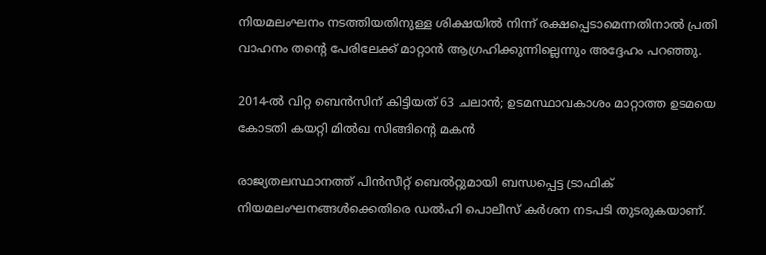നിയമലംഘനം നടത്തിയതിനുള്ള ശിക്ഷയില്‍ നിന്ന് രക്ഷപ്പെടാമെന്നതിനാല്‍ പ്രതി വാഹനം തന്റെ പേരിലേക്ക് മാറ്റാന്‍ ആഗ്രഹിക്കുന്നില്ലെന്നും അദ്ദേഹം പറഞ്ഞു.

2014-ല്‍ വിറ്റ ബെന്‍സിന് കിട്ടിയത് 63 ചലാന്‍; ഉടമസ്ഥാവകാശം മാറ്റാത്ത ഉടമയെ കോടതി കയറ്റി മില്‍ഖ സിങ്ങിന്റെ മകന്‍

രാജ്യതലസ്ഥാനത്ത് പിന്‍സീറ്റ് ബെല്‍റ്റുമായി ബന്ധപ്പെട്ട ട്രാഫിക് നിയമലംഘനങ്ങള്‍ക്കെതിരെ ഡല്‍ഹി പൊലീസ് കര്‍ശന നടപടി തുടരുകയാണ്.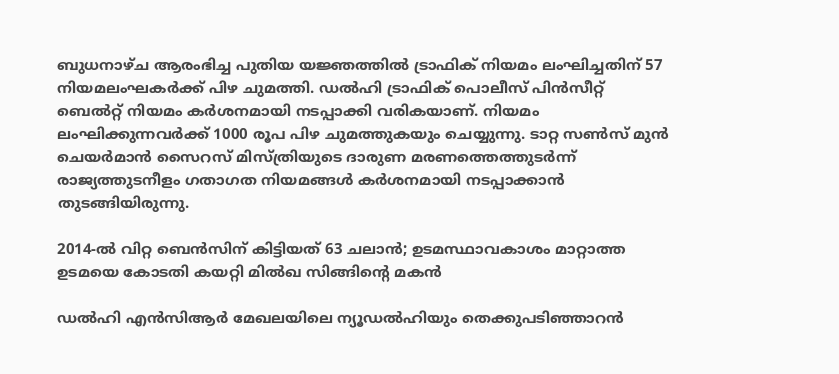ബുധനാഴ്ച ആരംഭിച്ച പുതിയ യജ്ഞത്തില്‍ ട്രാഫിക് നിയമം ലംഘിച്ചതിന് 57 നിയമലംഘകര്‍ക്ക് പിഴ ചുമത്തി. ഡല്‍ഹി ട്രാഫിക് പൊലീസ് പിന്‍സീറ്റ് ബെല്‍റ്റ് നിയമം കര്‍ശനമായി നടപ്പാക്കി വരികയാണ്. നിയമം ലംഘിക്കുന്നവര്‍ക്ക് 1000 രൂപ പിഴ ചുമത്തുകയും ചെയ്യുന്നു. ടാറ്റ സണ്‍സ് മുന്‍ ചെയര്‍മാന്‍ സൈറസ് മിസ്ത്രിയുടെ ദാരുണ മരണത്തെത്തുടര്‍ന്ന് രാജ്യത്തുടനീളം ഗതാഗത നിയമങ്ങള്‍ കര്‍ശനമായി നടപ്പാക്കാന്‍ തുടങ്ങിയിരുന്നു.

2014-ല്‍ വിറ്റ ബെന്‍സിന് കിട്ടിയത് 63 ചലാന്‍; ഉടമസ്ഥാവകാശം മാറ്റാത്ത ഉടമയെ കോടതി കയറ്റി മില്‍ഖ സിങ്ങിന്റെ മകന്‍

ഡല്‍ഹി എന്‍സിആര്‍ മേഖലയിലെ ന്യൂഡല്‍ഹിയും തെക്കുപടിഞ്ഞാറന്‍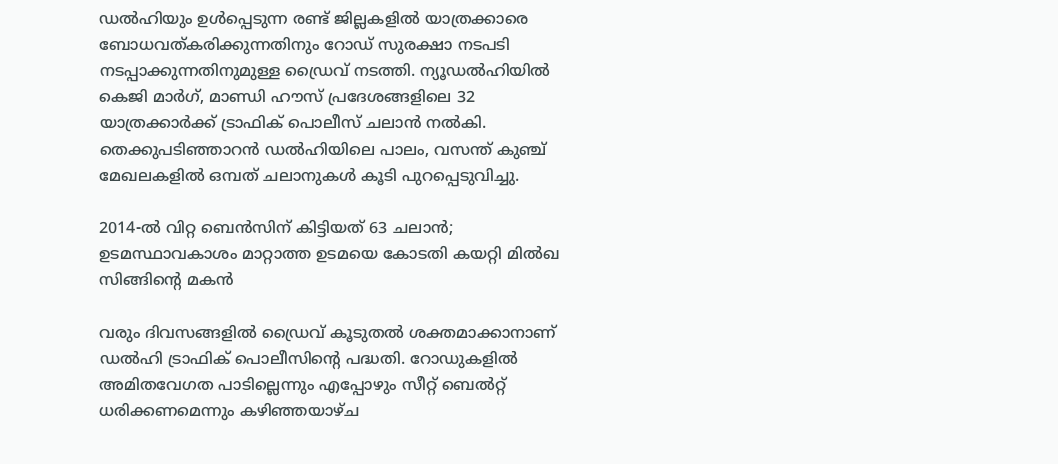ഡല്‍ഹിയും ഉള്‍പ്പെടുന്ന രണ്ട് ജില്ലകളില്‍ യാത്രക്കാരെ ബോധവത്കരിക്കുന്നതിനും റോഡ് സുരക്ഷാ നടപടി നടപ്പാക്കുന്നതിനുമുള്ള ഡ്രൈവ് നടത്തി. ന്യൂഡല്‍ഹിയില്‍ കെജി മാര്‍ഗ്, മാണ്ഡി ഹൗസ് പ്രദേശങ്ങളിലെ 32 യാത്രക്കാര്‍ക്ക് ട്രാഫിക് പൊലീസ് ചലാന്‍ നല്‍കി. തെക്കുപടിഞ്ഞാറന്‍ ഡല്‍ഹിയിലെ പാലം, വസന്ത് കുഞ്ച് മേഖലകളില്‍ ഒമ്പത് ചലാനുകള്‍ കൂടി പുറപ്പെടുവിച്ചു.

2014-ല്‍ വിറ്റ ബെന്‍സിന് കിട്ടിയത് 63 ചലാന്‍; ഉടമസ്ഥാവകാശം മാറ്റാത്ത ഉടമയെ കോടതി കയറ്റി മില്‍ഖ സിങ്ങിന്റെ മകന്‍

വരും ദിവസങ്ങളില്‍ ഡ്രൈവ് കൂടുതല്‍ ശക്തമാക്കാനാണ് ഡല്‍ഹി ട്രാഫിക് പൊലീസിന്റെ പദ്ധതി. റോഡുകളില്‍ അമിതവേഗത പാടില്ലെന്നും എപ്പോഴും സീറ്റ് ബെല്‍റ്റ് ധരിക്കണമെന്നും കഴിഞ്ഞയാഴ്ച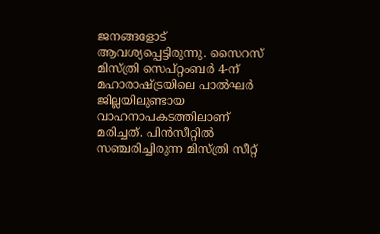ജനങ്ങളോട് ആവശ്യപ്പെട്ടിരുന്നു. സൈറസ് മിസ്ത്രി സെപ്റ്റംബര്‍ 4-ന് മഹാരാഷ്ട്രയിലെ പാല്‍ഘര്‍ ജില്ലയിലുണ്ടായ വാഹനാപകടത്തിലാണ് മരിച്ചത്. പിന്‍സീറ്റില്‍ സഞ്ചരിച്ചിരുന്ന മിസ്ത്രി സീറ്റ്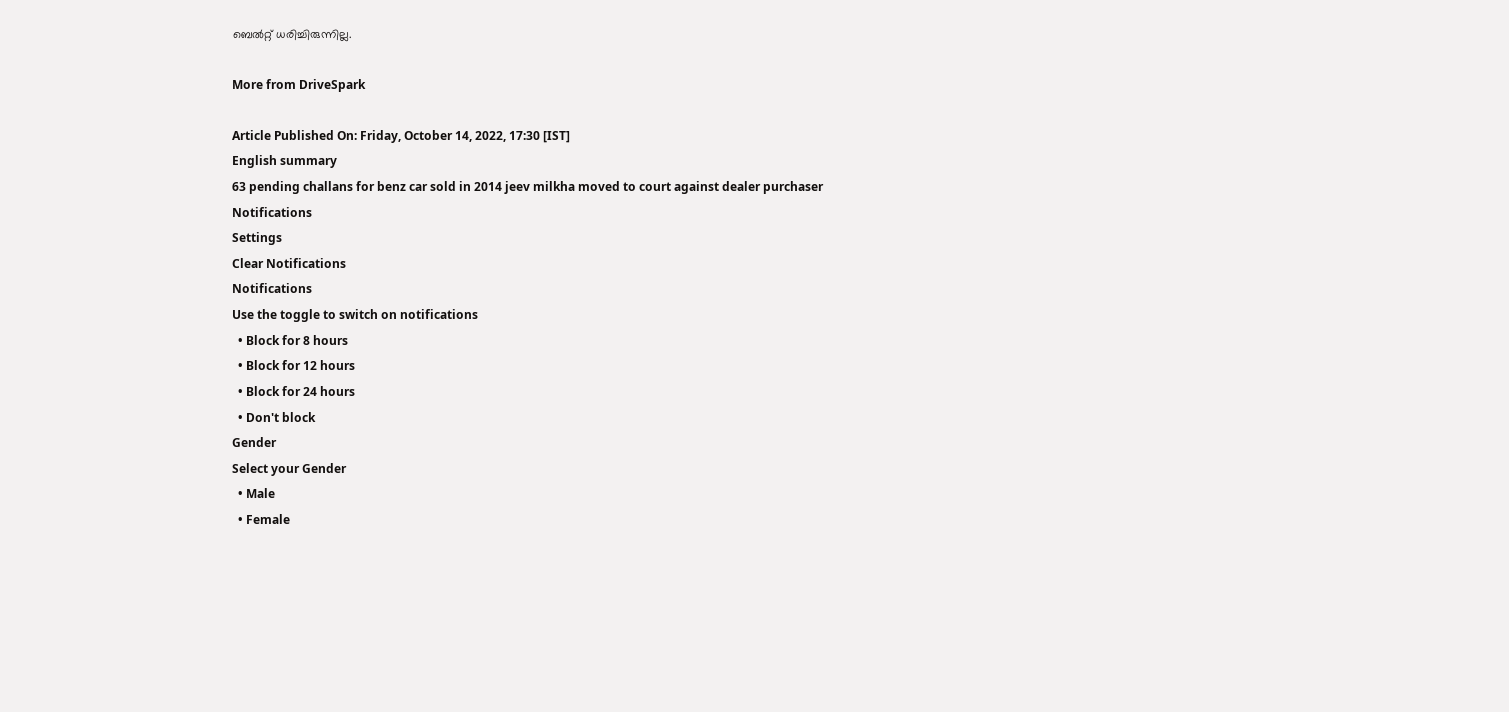ബെല്‍റ്റ് ധരിച്ചിരുന്നില്ല.

More from DriveSpark

Article Published On: Friday, October 14, 2022, 17:30 [IST]
English summary
63 pending challans for benz car sold in 2014 jeev milkha moved to court against dealer purchaser
Notifications
Settings
Clear Notifications
Notifications
Use the toggle to switch on notifications
  • Block for 8 hours
  • Block for 12 hours
  • Block for 24 hours
  • Don't block
Gender
Select your Gender
  • Male
  • Female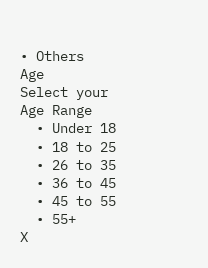• Others
Age
Select your Age Range
  • Under 18
  • 18 to 25
  • 26 to 35
  • 36 to 45
  • 45 to 55
  • 55+
X